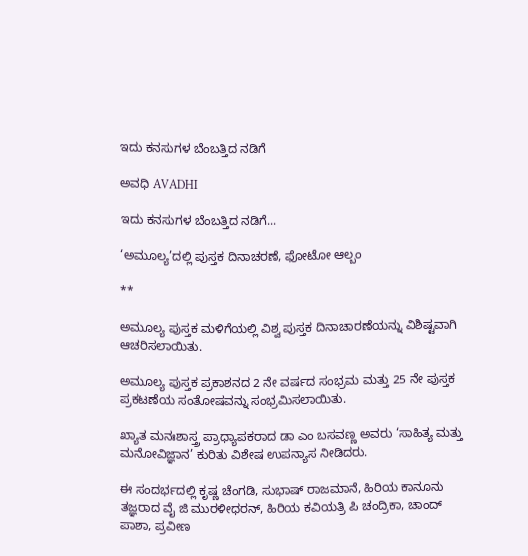ಇದು ಕನಸುಗಳ ಬೆಂಬತ್ತಿದ ನಡಿಗೆ‍

ಅವಧಿ AVADHI

ಇದು ಕನಸುಗಳ ಬೆಂಬತ್ತಿದ ನಡಿಗೆ...

‘ಅಮೂಲ್ಯ’ದಲ್ಲಿ ಪುಸ್ತಕ ದಿನಾಚರಣೆ, ಫೋಟೋ ಆಲ್ಬಂ

**

ಅಮೂಲ್ಯ ಪುಸ್ತಕ ಮಳಿಗೆಯಲ್ಲಿ ವಿಶ್ವ ಪುಸ್ತಕ ದಿನಾಚಾರಣೆಯನ್ನು ವಿಶಿಷ್ಟವಾಗಿ ಆಚರಿಸಲಾಯಿತು.

ಅಮೂಲ್ಯ ಪುಸ್ತಕ ಪ್ರಕಾಶನದ 2 ನೇ ವರ್ಷದ ಸಂಭ್ರಮ ಮತ್ತು 25 ನೇ ಪುಸ್ತಕ ಪ್ರಕಟಣೆಯ ಸಂತೋಷವನ್ನು ಸಂಭ್ರಮಿಸಲಾಯಿತು.

ಖ್ಯಾತ ಮನಃಶಾಸ್ತ್ರ ಪ್ರಾಧ್ಯಾಪಕರಾದ ಡಾ ಎಂ ಬಸವಣ್ಣ ಅವರು ‘ಸಾಹಿತ್ಯ ಮತ್ತು ಮನೋವಿಜ್ಞಾನ’ ಕುರಿತು ವಿಶೇಷ ಉಪನ್ಯಾಸ ನೀಡಿದರು.

ಈ ಸಂದರ್ಭದಲ್ಲಿ ಕೃಷ್ಣ ಚೆಂಗಡಿ, ಸುಭಾಷ್ ರಾಜಮಾನೆ, ಹಿರಿಯ ಕಾನೂನು ತಜ್ಞರಾದ ವೈ ಜಿ ಮುರಳೀಧರನ್, ಹಿರಿಯ ಕವಿಯತ್ರಿ ಪಿ ಚಂದ್ರಿಕಾ, ಚಾಂದ್ ಪಾಶಾ, ಪ್ರವೀಣ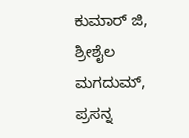ಕುಮಾರ್ ಜಿ, ಶ್ರೀಶೈಲ ಮಗದುಮ್, ಪ್ರಸನ್ನ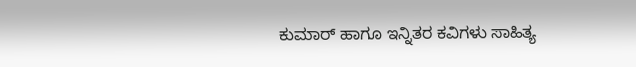ಕುಮಾರ್ ಹಾಗೂ ಇನ್ನಿತರ ಕವಿಗಳು ಸಾಹಿತ್ಯ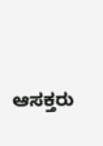ಆಸಕ್ತರು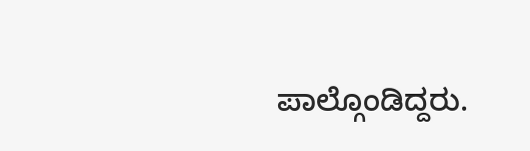ಪಾಲ್ಗೊಂಡಿದ್ದರು.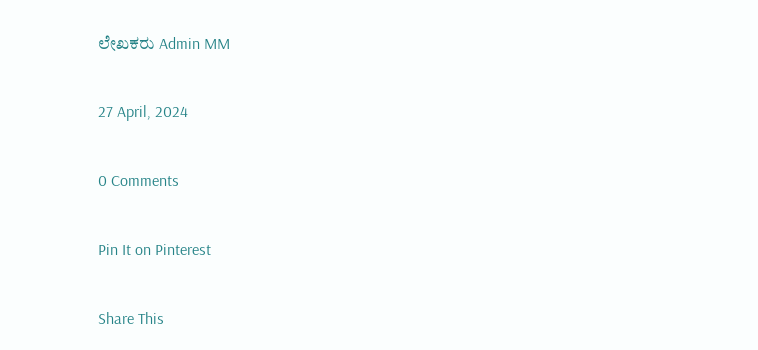ಲೇಖಕರು Admin MM

27 April, 2024

0 Comments

Pin It on Pinterest

Share This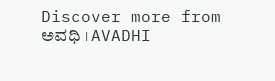Discover more from ಅವಧಿ । AVADHI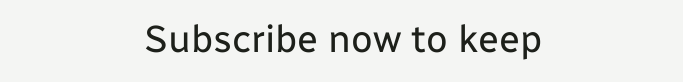Subscribe now to keep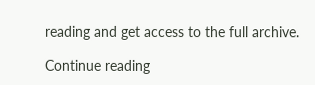reading and get access to the full archive.

Continue reading